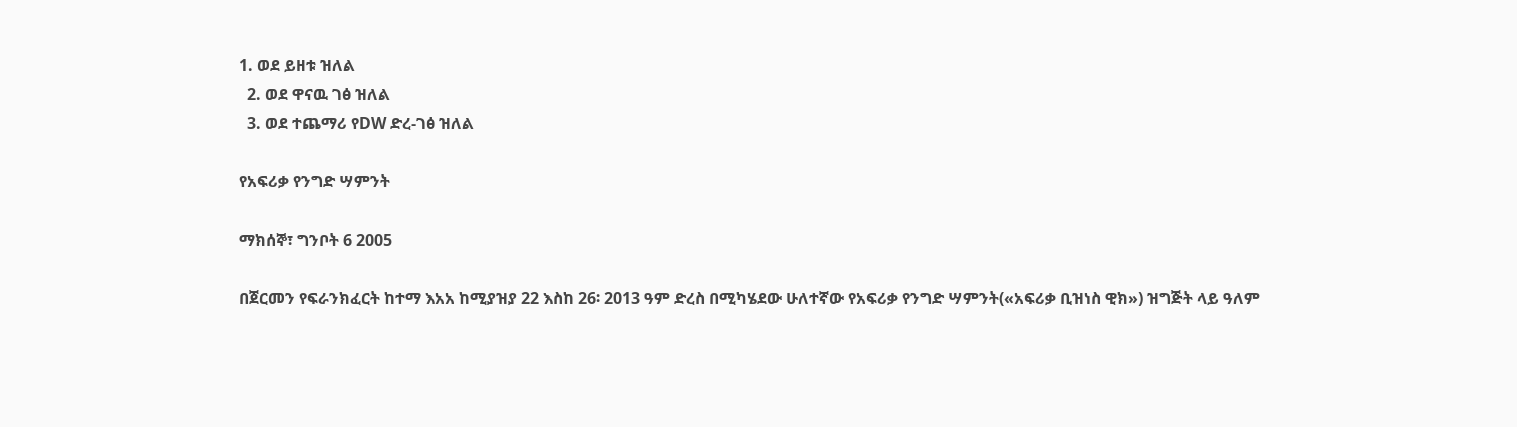1. ወደ ይዘቱ ዝለል
  2. ወደ ዋናዉ ገፅ ዝለል
  3. ወደ ተጨማሪ የDW ድረ-ገፅ ዝለል

የአፍሪቃ የንግድ ሣምንት

ማክሰኞ፣ ግንቦት 6 2005

በጀርመን የፍራንክፈርት ከተማ እአአ ከሚያዝያ 22 እስከ 26፡ 2013 ዓም ድረስ በሚካሄደው ሁለተኛው የአፍሪቃ የንግድ ሣምንት(«አፍሪቃ ቢዝነስ ዊክ») ዝግጅት ላይ ዓለም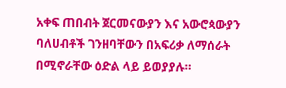አቀፍ ጠበብት ጀርመናውያን እና አውሮጳውያን ባለሀብቶች ገንዘባቸውን በአፍሪቃ ለማሰራት በሚኖራቸው ዕድል ላይ ይወያያሉ።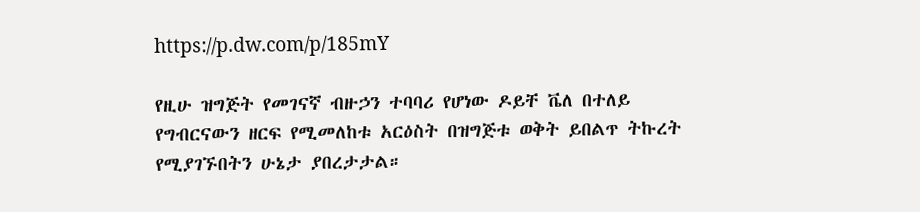https://p.dw.com/p/185mY

የዚሁ ዝግጅት የመገናኛ ብዙኃን ተባባሪ የሆነው ዶይቸ ቬለ በተለይ የግብርናውን ዘርፍ የሚመለከቱ አርዕስት በዝግጅቱ ወቅት ይበልጥ ትኩረት የሚያገኙበትን ሁኔታ ያበረታታል።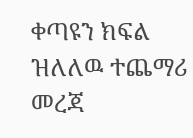ቀጣዩን ክፍል ዝለለዉ ተጨማሪ መረጃ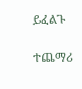ይፈልጉ

ተጨማሪ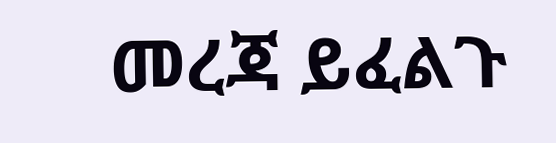መረጃ ይፈልጉ